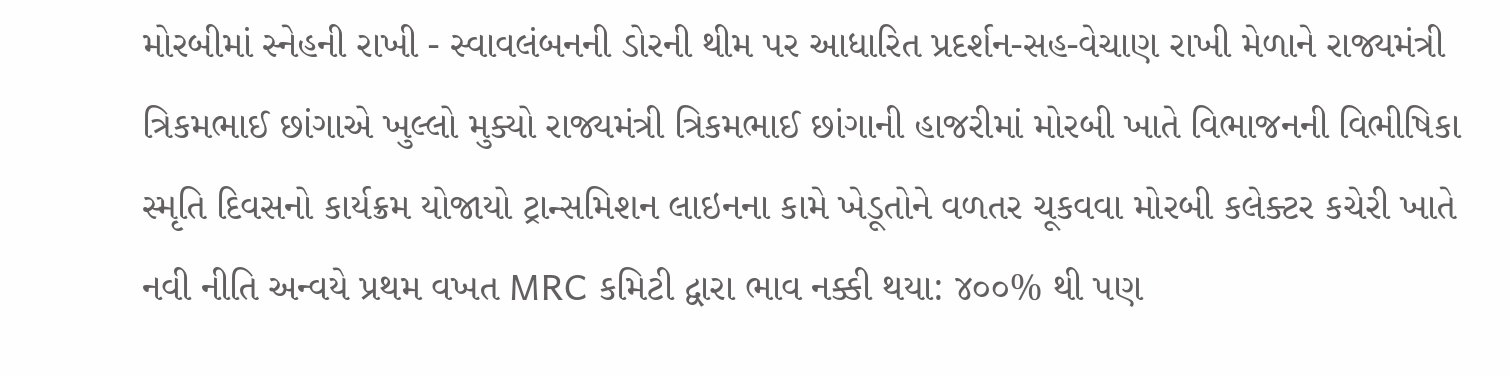મોરબીમાં સ્નેહની રાખી - સ્વાવલંબનની ડોરની થીમ પર આધારિત પ્રદર્શન-સહ-વેચાણ રાખી મેળાને રાજ્યમંત્રી ત્રિકમભાઈ છાંગાએ ખુલ્લો મુક્યો રાજ્યમંત્રી ત્રિકમભાઈ છાંગાની હાજરીમાં મોરબી ખાતે વિભાજનની વિભીષિકા સ્મૃતિ દિવસનો કાર્યક્રમ યોજાયો ટ્રાન્સમિશન લાઇનના કામે ખેડૂતોને વળતર ચૂકવવા મોરબી કલેક્ટર કચેરી ખાતે નવી નીતિ અન્વયે પ્રથમ વખત MRC કમિટી દ્વારા ભાવ નક્કી થયા: ૪૦૦% થી પણ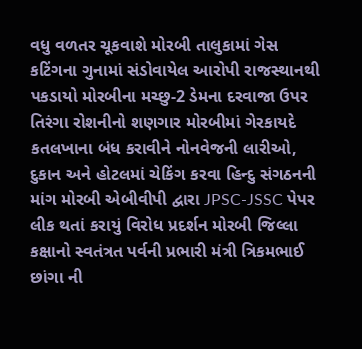વધુ વળતર ચૂકવાશે મોરબી તાલુકામાં ગેસ કટિંગના ગુનામાં સંડોવાયેલ આરોપી રાજસ્થાનથી પકડાયો મોરબીના મચ્છુ-2 ડેમના દરવાજા ઉપર તિરંગા રોશનીનો શણગાર મોરબીમાં ગેરકાયદે કતલખાના બંધ કરાવીને નોનવેજની લારીઓ, દુકાન અને હોટલમાં ચેકિંગ કરવા હિન્દુ સંગઠનની માંગ મોરબી એબીવીપી દ્વારા JPSC-JSSC પેપર લીક થતાં કરાયું વિરોધ પ્રદર્શન મોરબી જિલ્લા કક્ષાનો સ્વતંત્રત પર્વની પ્રભારી મંત્રી ત્રિકમભાઈ છાંગા ની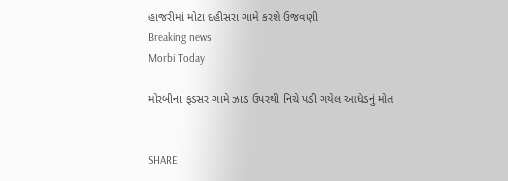હાજરીમાં મોટા દહીસરા ગામે કરશે ઉજવણી
Breaking news
Morbi Today

મોરબીના ફડસર ગામે ઝાડ ઉપરથી નિચે પડી ગયેલ આધેડનું મોત


SHARE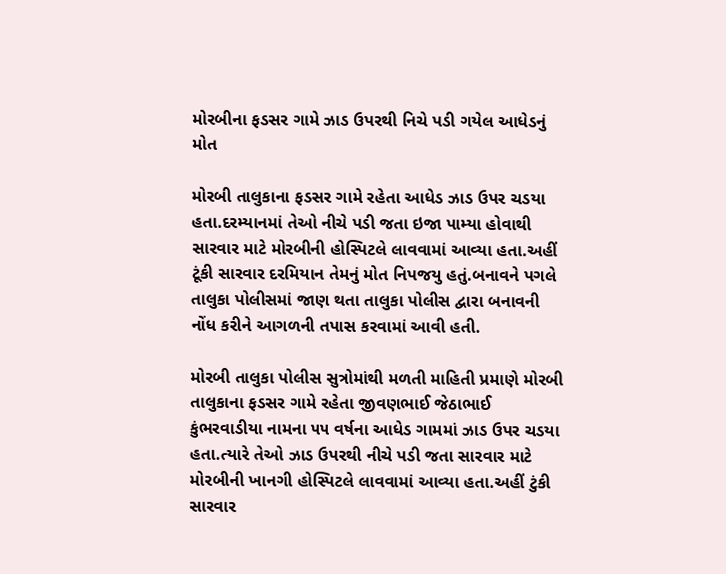મોરબીના ફડસર ગામે ઝાડ ઉપરથી નિચે પડી ગયેલ આધેડનું મોત

મોરબી તાલુકાના ફડસર ગામે રહેતા આધેડ ઝાડ ઉપર ચડયા હતા.દરમ્યાનમાં તેઓ નીચે પડી જતા ઇજા પામ્યા હોવાથી સારવાર માટે મોરબીની હોસ્પિટલે લાવવામાં આવ્યા હતા.અહીં ટૂંકી સારવાર દરમિયાન તેમનું મોત નિપજયુ હતું.બનાવને પગલે તાલુકા પોલીસમાં જાણ થતા તાલુકા પોલીસ દ્વારા બનાવની નોંધ કરીને આગળની તપાસ કરવામાં આવી હતી.

મોરબી તાલુકા પોલીસ સુત્રોમાંથી મળતી માહિતી પ્રમાણે મોરબી તાલુકાના ફડસર ગામે રહેતા જીવણભાઈ જેઠાભાઈ કુંભરવાડીયા નામના ૫૫ વર્ષના આધેડ ગામમાં ઝાડ ઉપર ચડયા હતા.ત્યારે તેઓ ઝાડ ઉપરથી નીચે પડી જતા સારવાર માટે મોરબીની ખાનગી હોસ્પિટલે લાવવામાં આવ્યા હતા.અહીં ટુંકી સારવાર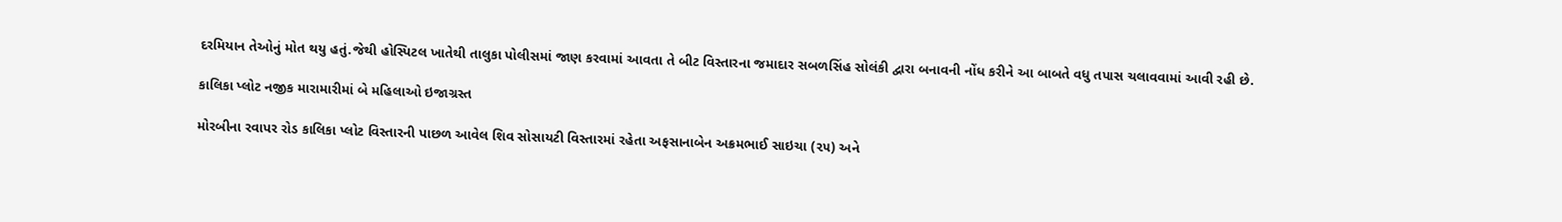દરમિયાન તેઓનું મોત થયુ હતું.જેથી હોસ્પિટલ ખાતેથી તાલુકા પોલીસમાં જાણ કરવામાં આવતા તે બીટ વિસ્તારના જમાદાર સબળસિંહ સોલંકી દ્વારા બનાવની નોંધ કરીને આ બાબતે વધુ તપાસ ચલાવવામાં આવી રહી છે.

કાલિકા પ્લોટ નજીક મારામારીમાં બે મહિલાઓ ઇજાગ્રસ્ત

મોરબીના રવાપર રોડ કાલિકા પ્લોટ વિસ્તારની પાછળ આવેલ શિવ સોસાયટી વિસ્તારમાં રહેતા અફસાનાબેન અક્રમભાઈ સાઇચા (૨૫) અને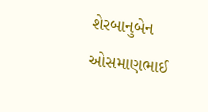શેરબાનુબેન ઓસમાણભાઈ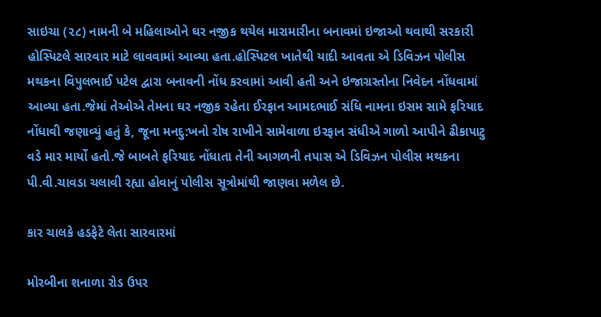સાઇચા (૨૮) નામની બે મહિલાઓને ઘર નજીક થયેલ મારામારીના બનાવમાં ઇજાઓ થવાથી સરકારી હોસ્પિટલે સારવાર માટે લાવવામાં આવ્યા હતા.હોસ્પિટલ ખાતેથી યાદી આવતા એ ડિવિઝન પોલીસ મથકના વિપુલભાઈ પટેલ દ્વારા બનાવની નોંધ કરવામાં આવી હતી અને ઇજાગ્રસ્તોના નિવેદન નોંધવામાં આવ્યા હતા.જેમાં તેઓએ તેમના ઘર નજીક રહેતા ઈરફાન આમદભાઈ સંધિ નામના ઇસમ સામે ફરિયાદ નોંધાવી જણાવ્યું હતું કે, જૂના મનદુ:ખનો રોષ રાખીને સામેવાળા ઇરફાન સંધીએ ગાળો આપીને ઢીકાપાટુ વડે માર માર્યો હતો.જે બાબતે ફરિયાદ નોંધાતા તેની આગળની તપાસ એ ડિવિઝન પોલીસ મથકના પી.વી.ચાવડા ચલાવી રહ્યા હોવાનું પોલીસ સૂત્રોમાંથી જાણવા મળેલ છે.

કાર ચાલકે હડફેટે લેતા સારવારમાં

મોરબીના શનાળા રોડ ઉપર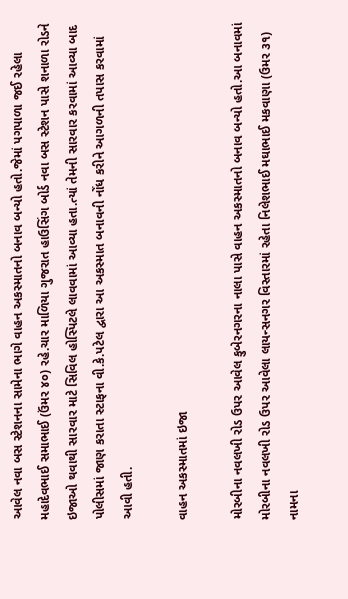આવેલ નવા બસ સ્ટેશનના સામેના ભાગે વાહન અકસ્માતનો બનાવ બન્યો હતો.જેમાં પગપાળા જઈ રહેલા મહાદેવભાઈ સમાભાઈ (ઉંમર ૪૦) રહે.ચાર માળિયા ગુજરાત હાઉસિંગ બોર્ડ નવા બસ સ્ટેશન પાસે શનાળા રોડને ઇજાઓ થવાથી સારવાર માટે સિવિલ હોસ્પિટલે લાવવામાં આવ્યા હતા.ત્યાં તેમની સારવાર કરવામાં આવ્યા બાદ પોલીસમાં જાણ કરાતા સ્ટાફના વી.કે.પટેલ દ્વારા આ અકસ્માત બનાવની નોંધ કરીને આગળની તપાસ કરવામાં આવી હતી.

વાહન અકસ્માતમાં ઇજા

મોરબીના નવલખી રોડ ઉપર આવેલ કુબેરનગરના નાલા પાસે વાહન અકસ્માતનો બનાવ બન્યો હતો.આ બનાવમાં મોરબીના નવલખી રોડ ઉપર આવેલા લાયન્સનગર વિસ્તારમાં રહેતા નિલેશભાઈ મઘાભાઈ મકવાણા (ઉમર ૩૧) નામના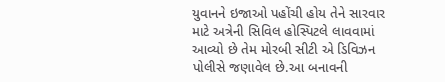યુવાનને ઇજાઓ પહોંચી હોય તેને સારવાર માટે અત્રેની સિવિલ હોસ્પિટલે લાવવામાં આવ્યો છે તેમ મોરબી સીટી એ ડિવિઝન પોલીસે જણાવેલ છે.આ બનાવની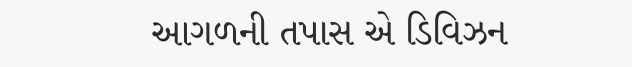આગળની તપાસ એ ડિવિઝન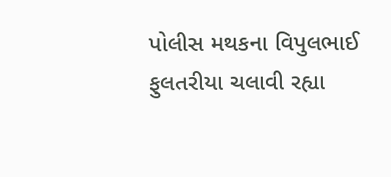પોલીસ મથકના વિપુલભાઈ ફુલતરીયા ચલાવી રહ્યા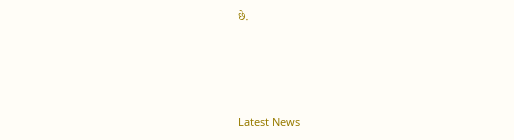છે.






Latest News